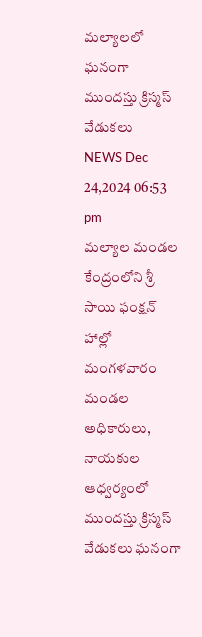మల్యాలలో ఘనంగా ముందస్తు క్రిస్మస్ వేడుకలు
NEWS Dec 24,2024 06:53 pm
మల్యాల మండల కేంద్రంలోని శ్రీ సాయి ఫంక్షన్ హాల్లో మంగళవారం మండల అధికారులు, నాయకుల ఆధ్వర్యంలో ముందస్తు క్రిస్మస్ వేడుకలు ఘనంగా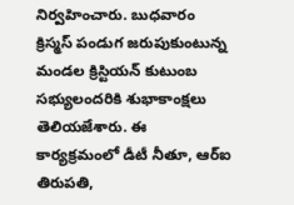నిర్వహించారు. బుధవారం క్రిస్మస్ పండుగ జరుపుకుంటున్న మండల క్రిస్టియన్ కుటుంబ సభ్యులందరికి శుభాకాంక్షలు తెలియజేశారు. ఈ కార్యక్రమంలో డీటీ నీతూ, ఆర్ఐ తిరుపతి,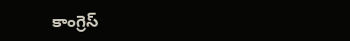కాంగ్రెస్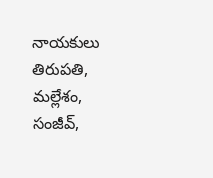నాయకులు తిరుపతి, మల్లేశం, సంజీవ్,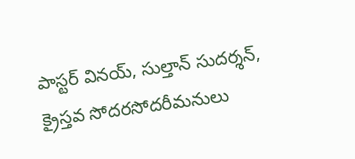పాస్టర్ వినయ్, సుల్తాన్ సుదర్శన్, క్రైస్తవ సోదరసోదరీమనులు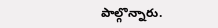పాల్గొన్నారు.